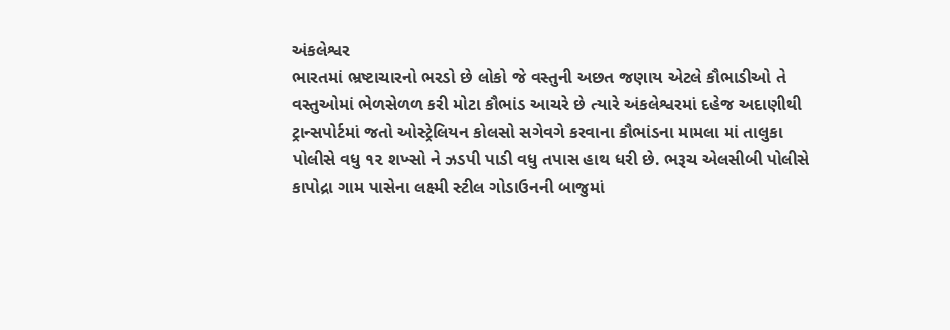અંકલેશ્વર
ભારતમાં ભ્રષ્ટાચારનો ભરડો છે લોકો જે વસ્તુની અછત જણાય એટલે કૌભાડીઓ તે વસ્તુઓમાં ભેળસેળળ કરી મોટા કૌભાંડ આચરે છે ત્યારે અંકલેશ્વરમાં દહેજ અદાણીથી ટ્રાન્સપોર્ટમાં જતો ઓસ્ટ્રેલિયન કોલસો સગેવગે કરવાના કૌભાંડના મામલા માં તાલુકા પોલીસે વધુ ૧૨ શખ્સો ને ઝડપી પાડી વધુ તપાસ હાથ ધરી છે. ભરૂચ એલસીબી પોલીસે કાપોદ્રા ગામ પાસેના લક્ષ્મી સ્ટીલ ગોડાઉનની બાજુમાં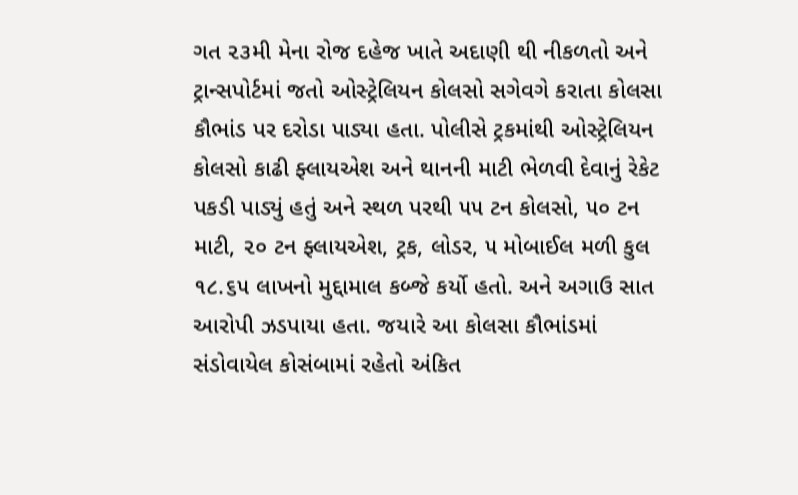ગત ૨૩મી મેના રોજ દહેજ ખાતે અદાણી થી નીકળતો અને ટ્રાન્સપોર્ટમાં જતો ઓસ્ટ્રેલિયન કોલસો સગેવગે કરાતા કોલસા કૌભાંડ પર દરોડા પાડ્યા હતા. પોલીસે ટ્રકમાંથી ઓસ્ટ્રેલિયન કોલસો કાઢી ફ્લાયએશ અને થાનની માટી ભેળવી દેવાનું રેકેટ પકડી પાડ્યું હતું અને સ્થળ પરથી ૫૫ ટન કોલસો, ૫૦ ટન માટી, ૨૦ ટન ફ્લાયએશ, ટ્રક, લોડર, ૫ મોબાઈલ મળી કુલ ૧૮.૬૫ લાખનો મુદ્દામાલ કબ્જે કર્યો હતો. અને અગાઉ સાત આરોપી ઝડપાયા હતા. જયારે આ કોલસા કૌભાંડમાં સંડોવાયેલ કોસંબામાં રહેતો અંકિત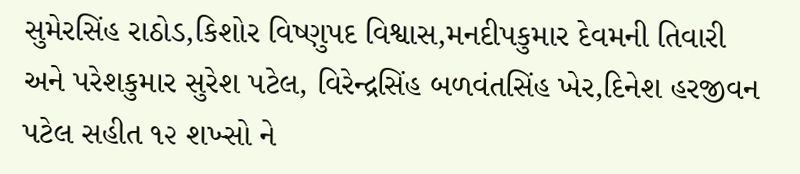સુમેરસિંહ રાઠોડ,કિશોર વિષ્ણુપદ વિશ્વાસ,મનદીપકુમાર દેવમની તિવારી અને પરેશકુમાર સુરેશ પટેલ, વિરેન્દ્રસિંહ બળવંતસિંહ ખેર,દિનેશ હરજીવન પટેલ સહીત ૧૨ શખ્સો ને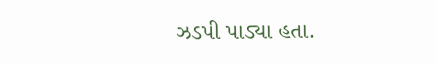ઝડપી પાડ્યા હતા.